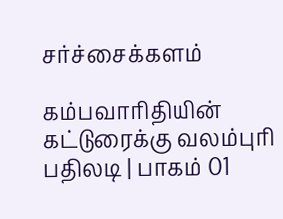சர்ச்சைக்களம்

கம்பவாரிதியின் கட்டுரைக்கு வலம்புரி பதிலடி | பாகம் 01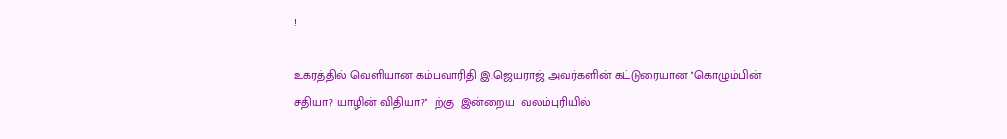!

உகரத்தில் வெளியான கம்பவாரிதி இ.ஜெயராஜ் அவர்களின் கட்டுரையான ''கொழும்பின் சதியா? யாழின் விதியா?''  ற்கு  இன்றைய  வலம்புரியில்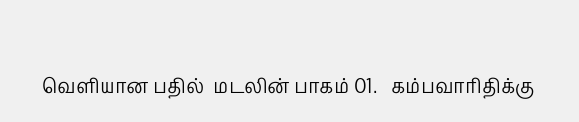வெளியான பதில்  மடலின் பாகம் 01.   கம்பவாரிதிக்கு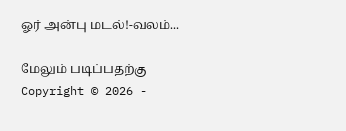ஓர் அன்பு மடல்!-வலம்...

மேலும் படிப்பதற்கு
Copyright © 2026 -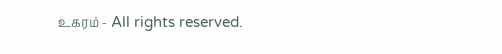உகரம் - All rights reserved.